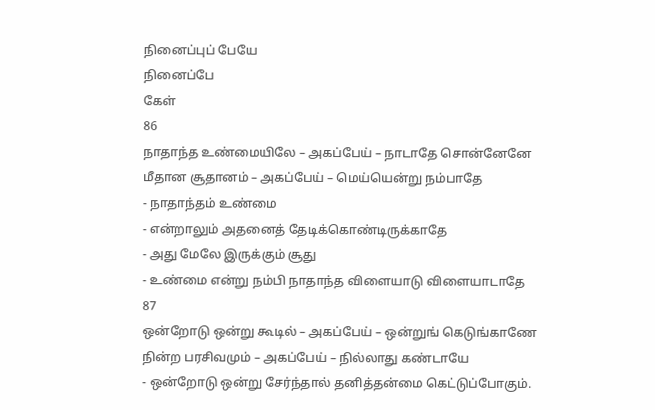நினைப்புப் பேயே
நினைப்பே
கேள்
86
நாதாந்த உண்மையிலே – அகப்பேய் – நாடாதே சொன்னேனே
மீதான சூதானம் – அகப்பேய் – மெய்யென்று நம்பாதே
- நாதாந்தம் உண்மை
- என்றாலும் அதனைத் தேடிக்கொண்டிருக்காதே
- அது மேலே இருக்கும் சூது
- உண்மை என்று நம்பி நாதாந்த விளையாடு விளையாடாதே
87
ஒன்றோடு ஒன்று கூடில் – அகப்பேய் – ஒன்றுங் கெடுங்காணே
நின்ற பரசிவமும் – அகப்பேய் – நில்லாது கண்டாயே
- ஒன்றோடு ஒன்று சேர்ந்தால் தனித்தன்மை கெட்டுப்போகும்.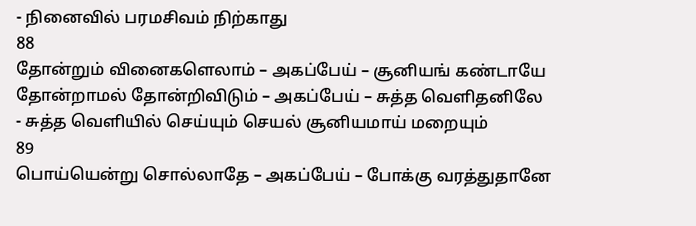- நினைவில் பரமசிவம் நிற்காது
88
தோன்றும் வினைகளெலாம் – அகப்பேய் – சூனியங் கண்டாயே
தோன்றாமல் தோன்றிவிடும் – அகப்பேய் – சுத்த வெளிதனிலே
- சுத்த வெளியில் செய்யும் செயல் சூனியமாய் மறையும்
89
பொய்யென்று சொல்லாதே – அகப்பேய் – போக்கு வரத்துதானே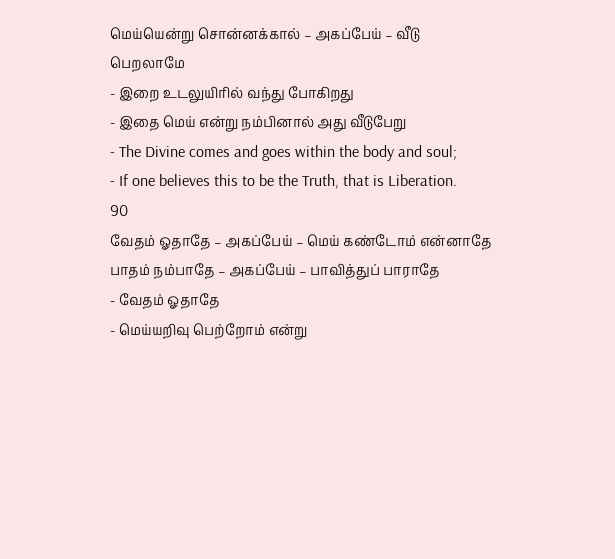மெய்யென்று சொன்னக்கால் – அகப்பேய் – வீடு பெறலாமே
- இறை உடலுயிரில் வந்து போகிறது
- இதை மெய் என்று நம்பினால் அது வீடுபேறு
- The Divine comes and goes within the body and soul;
- If one believes this to be the Truth, that is Liberation.
90
வேதம் ஓதாதே – அகப்பேய் – மெய் கண்டோம் என்னாதே
பாதம் நம்பாதே – அகப்பேய் – பாவித்துப் பாராதே
- வேதம் ஓதாதே
- மெய்யறிவு பெற்றோம் என்று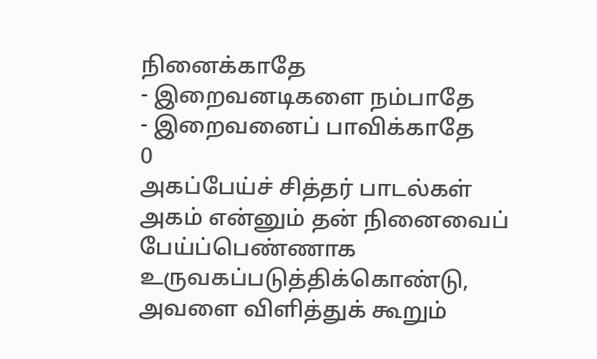நினைக்காதே
- இறைவனடிகளை நம்பாதே
- இறைவனைப் பாவிக்காதே
0
அகப்பேய்ச் சித்தர் பாடல்கள்
அகம் என்னும் தன் நினைவைப்
பேய்ப்பெண்ணாக உருவகப்படுத்திக்கொண்டு,
அவளை விளித்துக் கூறும்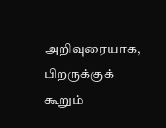அறிவுரையாக,
பிறருக்குக் கூறும்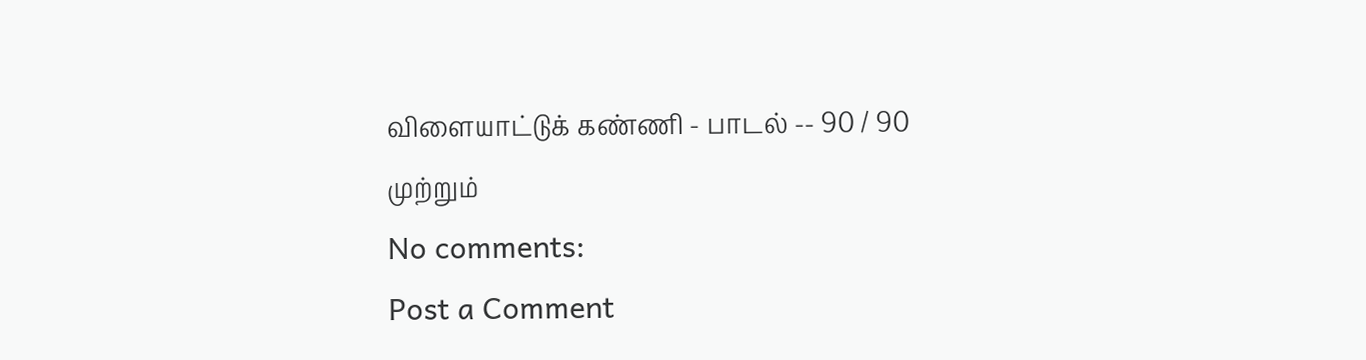விளையாட்டுக் கண்ணி - பாடல் -- 90 / 90
முற்றும்
No comments:
Post a Comment